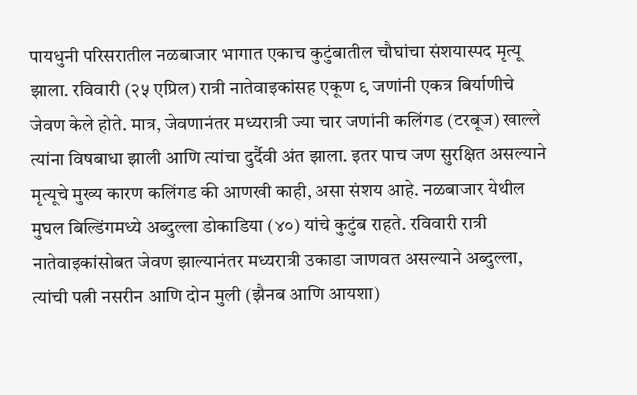पायधुनी परिसरातील नळबाजार भागात एकाच कुटुंबातील चौघांचा संशयास्पद मृत्यू झाला. रविवारी (२५ एप्रिल) रात्री नातेवाइकांसह एकूण ९ जणांनी एकत्र बिर्याणीचे जेवण केले होते. मात्र, जेवणानंतर मध्यरात्री ज्या चार जणांनी कलिंगड (टरबूज) खाल्ले त्यांना विषबाधा झाली आणि त्यांचा दुर्दैवी अंत झाला. इतर पाच जण सुरक्षित असल्याने मृत्यूचे मुख्य कारण कलिंगड की आणखी काही, असा संशय आहे. नळबाजार येथील मुघल बिल्डिंगमध्ये अब्दुल्ला डोकाडिया (४०) यांचे कुटुंब राहते. रविवारी रात्री नातेवाइकांसोबत जेवण झाल्यानंतर मध्यरात्री उकाडा जाणवत असल्याने अब्दुल्ला, त्यांची पत्नी नसरीन आणि दोन मुली (झैनब आणि आयशा)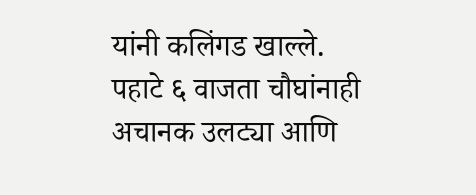यांनी कलिंगड खाल्ले. पहाटे ६ वाजता चौघांनाही अचानक उलट्या आणि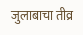जुलाबाचा तीव्र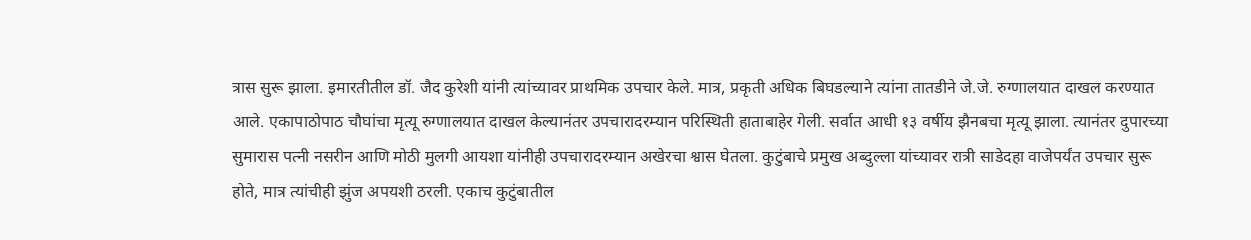त्रास सुरू झाला. इमारतीतील डॉ. जैद कुरेशी यांनी त्यांच्यावर प्राथमिक उपचार केले. मात्र, प्रकृती अधिक बिघडल्याने त्यांना तातडीने जे.जे. रुग्णालयात दाखल करण्यात आले. एकापाठोपाठ चौघांचा मृत्यू रुग्णालयात दाखल केल्यानंतर उपचारादरम्यान परिस्थिती हाताबाहेर गेली. सर्वात आधी १३ वर्षीय झैनबचा मृत्यू झाला. त्यानंतर दुपारच्या सुमारास पत्नी नसरीन आणि मोठी मुलगी आयशा यांनीही उपचारादरम्यान अखेरचा श्वास घेतला. कुटुंबाचे प्रमुख अब्दुल्ला यांच्यावर रात्री साडेदहा वाजेपर्यंत उपचार सुरू होते, मात्र त्यांचीही झुंज अपयशी ठरली. एकाच कुटुंबातील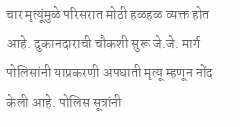चार मृत्यूंमुळे परिसरात मोठी हळहळ व्यक्त होत आहे. दुकानदाराची चौकशी सुरू जे.जे. मार्ग पोलिसांनी याप्रकरणी अपघाती मृत्यू म्हणून नोंद केली आहे. पोलिस सूत्रांनी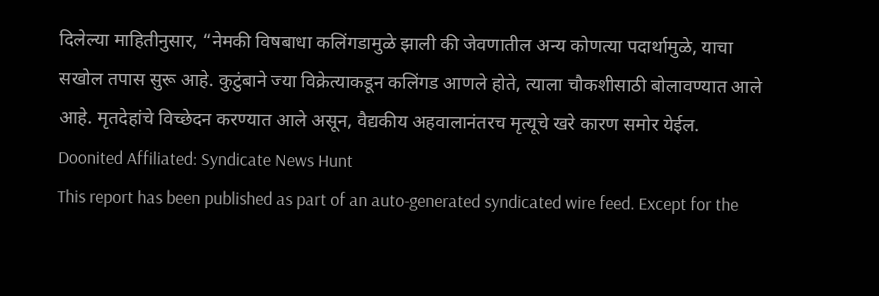दिलेल्या माहितीनुसार, “नेमकी विषबाधा कलिंगडामुळे झाली की जेवणातील अन्य कोणत्या पदार्थामुळे, याचा सखोल तपास सुरू आहे. कुटुंबाने ज्या विक्रेत्याकडून कलिंगड आणले होते, त्याला चौकशीसाठी बोलावण्यात आले आहे. मृतदेहांचे विच्छेदन करण्यात आले असून, वैद्यकीय अहवालानंतरच मृत्यूचे खरे कारण समोर येईल.
Doonited Affiliated: Syndicate News Hunt
This report has been published as part of an auto-generated syndicated wire feed. Except for the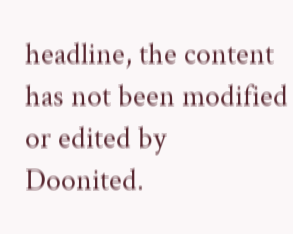headline, the content has not been modified or edited by Doonited.